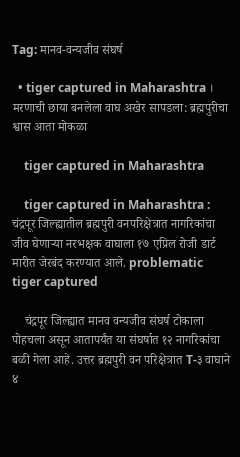Tag: मानव-वन्यजीव संघर्ष

  • tiger captured in Maharashtra । मरणाची छाया बनलेला वाघ अखेर सापडला: ब्रह्मपुरीचा श्वास आता मोकळा

    tiger captured in Maharashtra

    tiger captured in Maharashtra : चंद्रपूर जिल्ह्यातील ब्रह्मपुरी वनपरिक्षेत्रात नागरिकांचा जीव घेणाऱ्या नरभक्षक वाघाला १७ एप्रिल रोजी डार्ट मारीत जेरबंद करण्यात आले. problematic tiger captured

    चंद्रपूर जिल्ह्यात मानव वन्यजीव संघर्ष टोकाला पोहचला असून आतापर्यंत या संघर्षात १२ नागरिकांचा बळी गेला आहे. उत्तर ब्रह्मपुरी वन परिक्षेत्रात T-३ वाघाने ४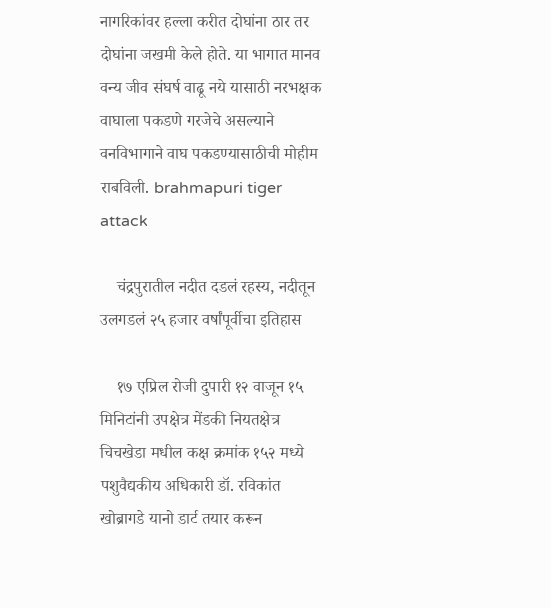नागरिकांवर हल्ला करीत दोघांना ठार तर दोघांना जखमी केले होते. या भागात मानव वन्य जीव संघर्ष वाढू नये यासाठी नरभक्षक वाघाला पकडणे गरजेचे असल्याने वनविभागाने वाघ पकडण्यासाठीची मोहीम राबविली. brahmapuri tiger attack

    चंद्रपुरातील नदीत दडलं रहस्य, नदीतून उलगडलं २५ हजार वर्षांपूर्वीचा इतिहास

    १७ एप्रिल रोजी दुपारी १२ वाजून १५ मिनिटांनी उपक्षेत्र मेंडकी नियतक्षेत्र चिचखेडा मधील कक्ष क्रमांक १५२ मध्ये पशुवैद्यकीय अधिकारी डॉ. रविकांत खोब्रागडे यानो डार्ट तयार करून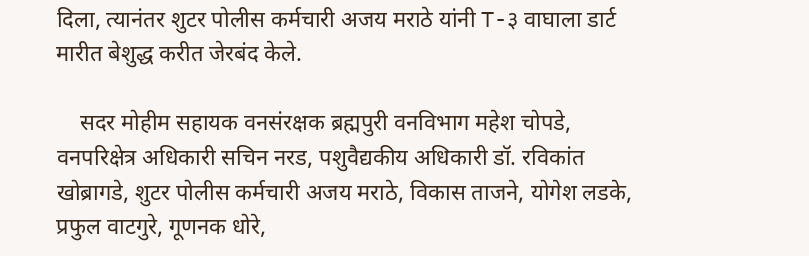दिला, त्यानंतर शुटर पोलीस कर्मचारी अजय मराठे यांनी T-३ वाघाला डार्ट मारीत बेशुद्ध करीत जेरबंद केले.

    सदर मोहीम सहायक वनसंरक्षक ब्रह्मपुरी वनविभाग महेश चोपडे, वनपरिक्षेत्र अधिकारी सचिन नरड, पशुवैद्यकीय अधिकारी डॉ. रविकांत खोब्रागडे, शुटर पोलीस कर्मचारी अजय मराठे, विकास ताजने, योगेश लडके, प्रफुल वाटगुरे, गूणनक धोरे,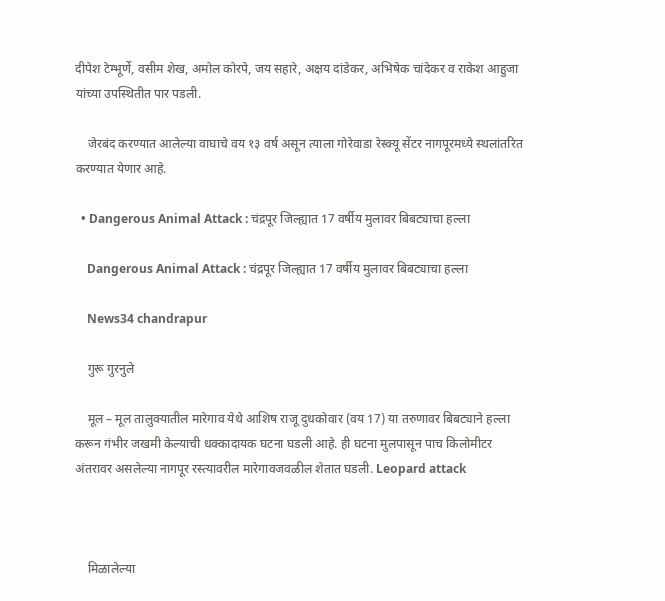दीपेश टेम्भूर्णे, वसीम शेख, अमोल कोरपे, जय सहारे, अक्षय दांडेकर, अभिषेक चांदेकर व राकेश आहुजा यांच्या उपस्थितीत पार पडली.

    जेरबंद करण्यात आलेल्या वाघाचे वय १३ वर्ष असून त्याला गोरेवाडा रेस्क्यू सेंटर नागपूरमध्ये स्थलांतरित करण्यात येणार आहे.

  • Dangerous Animal Attack : चंद्रपूर जिल्ह्यात 17 वर्षीय मुलावर बिबट्याचा हल्ला

    Dangerous Animal Attack : चंद्रपूर जिल्ह्यात 17 वर्षीय मुलावर बिबट्याचा हल्ला

    News34 chandrapur

    गुरू गुरनुले

    मूल – मूल तालुक्यातील मारेगाव येथे आशिष राजू दुधकोवार (वय 17) या तरुणावर बिबट्याने हल्ला करून गंभीर जखमी केल्याची धक्कादायक घटना घडली आहे. ही घटना मुलपासून पाच किलोमीटर अंतरावर असलेल्या नागपूर रस्त्यावरील मारेगावजवळील शेतात घडली. Leopard attack



    मिळालेल्या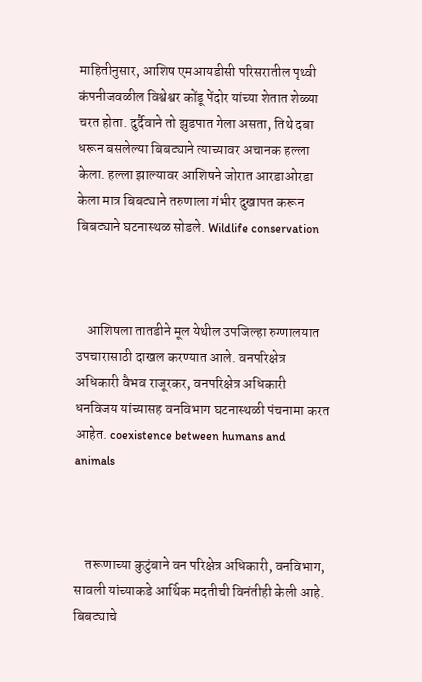माहितीनुसार, आशिष एमआयडीसी परिसरातील पृथ्वी कंपनीजवळील विश्वेश्वर कोंडू पेंदोर यांच्या शेतात शेळ्या चरत होता. दुर्दैवाने तो झुडपात गेला असता, तिथे दबा धरून बसलेल्या बिबट्याने त्याच्यावर अचानक हल्ला केला. हल्ला झाल्यावर आशिषने जोरात आरडाओरडा केला मात्र बिबट्याने तरुणाला गंभीर दुखापत करून बिबट्याने घटनास्थळ सोडले. Wildlife conservation



    आशिषला तातडीने मूल येथील उपजिल्हा रुग्णालयात उपचारासाठी दाखल करण्यात आले. वनपरिक्षेत्र अधिकारी वैभव राजूरकर, वनपरिक्षेत्र अधिकारी धनविजय यांच्यासह वनविभाग घटनास्थळी पंचनामा करत आहेत. coexistence between humans and animals



    तरूणाच्या कुटुंबाने वन परिक्षेत्र अधिकारी, वनविभाग, सावली यांच्याकडे आर्थिक मदतीची विनंतीही केली आहे. बिबट्याचे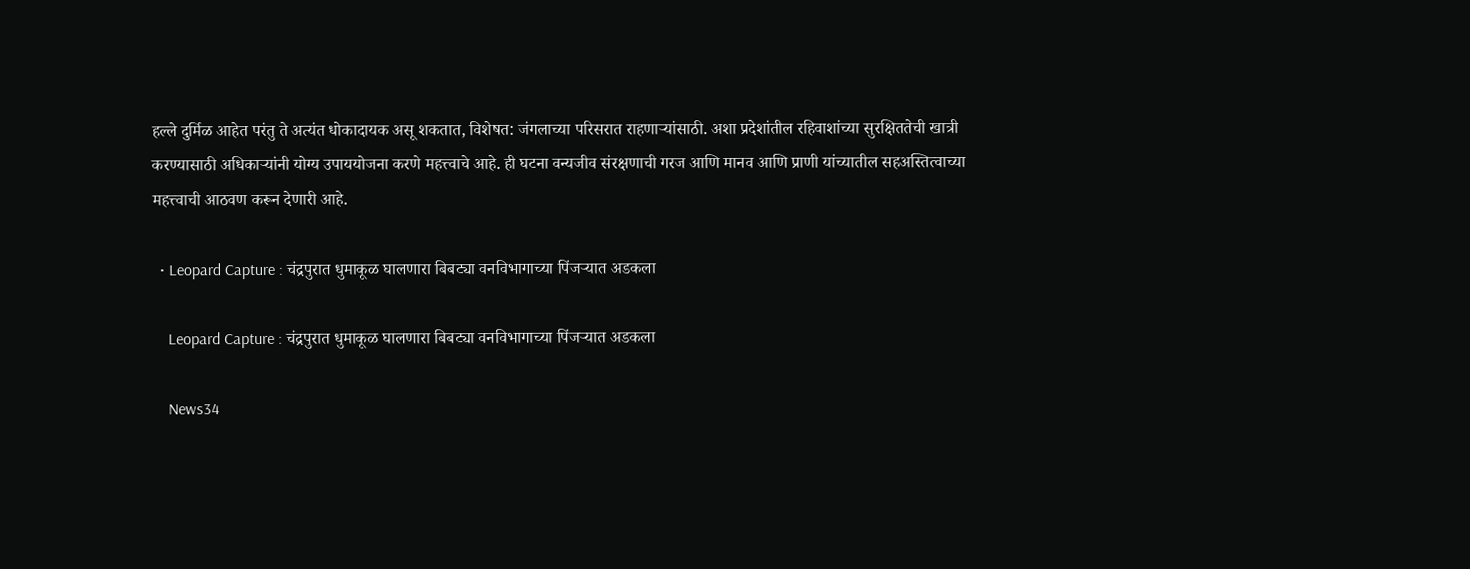हल्ले दुर्मिळ आहेत परंतु ते अत्यंत धोकादायक असू शकतात, विशेषत: जंगलाच्या परिसरात राहणाऱ्यांसाठी. अशा प्रदेशांतील रहिवाशांच्या सुरक्षिततेची खात्री करण्यासाठी अधिकाऱ्यांनी योग्य उपाययोजना करणे महत्त्वाचे आहे. ही घटना वन्यजीव संरक्षणाची गरज आणि मानव आणि प्राणी यांच्यातील सहअस्तित्वाच्या महत्त्वाची आठवण करून देणारी आहे.

  • Leopard Capture : चंद्रपुरात धुमाकूळ घालणारा बिबट्या वनविभागाच्या पिंजऱ्यात अडकला

    Leopard Capture : चंद्रपुरात धुमाकूळ घालणारा बिबट्या वनविभागाच्या पिंजऱ्यात अडकला

    News34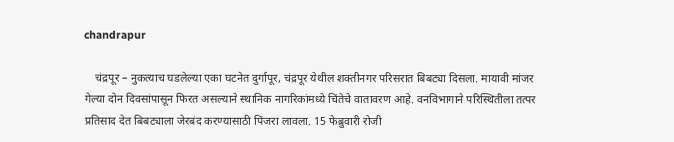chandrapur

    चंद्रपूर – नुकत्याच घडलेल्या एका घटनेत दुर्गापूर, चंद्रपूर येथील शक्तीनगर परिसरात बिबट्या दिसला. मायावी मांजर गेल्या दोन दिवसांपासून फिरत असल्याने स्थानिक नागरिकांमध्ये चिंतेचे वातावरण आहे. वनविभागाने परिस्थितीला तत्पर प्रतिसाद देत बिबट्याला जेरबंद करण्यासाठी पिंजरा लावला. 15 फेब्रुवारी रोजी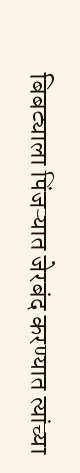बिबट्याला पिंजऱ्यात जेरबंद करण्यात त्यांच्या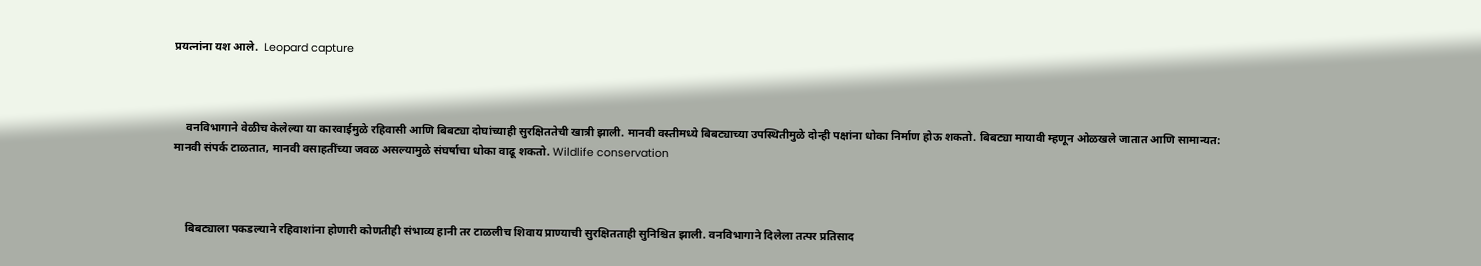प्रयत्नांना यश आले.  Leopard capture



    वनविभागाने वेळीच केलेल्या या कारवाईमुळे रहिवासी आणि बिबट्या दोघांच्याही सुरक्षिततेची खात्री झाली. मानवी वस्तीमध्ये बिबट्याच्या उपस्थितीमुळे दोन्ही पक्षांना धोका निर्माण होऊ शकतो. बिबट्या मायावी म्हणून ओळखले जातात आणि सामान्यत: मानवी संपर्क टाळतात, मानवी वसाहतींच्या जवळ असल्यामुळे संघर्षाचा धोका वाढू शकतो. Wildlife conservation



    बिबट्याला पकडल्याने रहिवाशांना होणारी कोणतीही संभाव्य हानी तर टाळलीच शिवाय प्राण्याची सुरक्षितताही सुनिश्चित झाली. वनविभागाने दिलेला तत्पर प्रतिसाद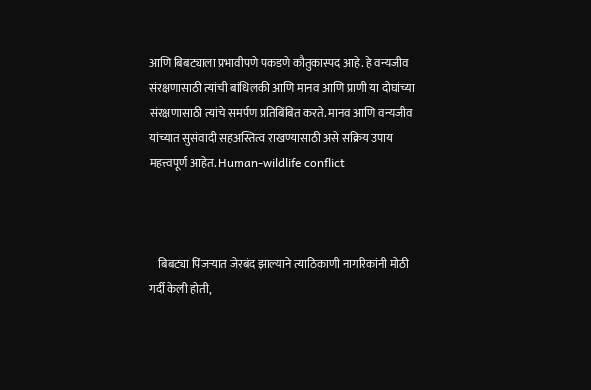आणि बिबट्याला प्रभावीपणे पकडणे कौतुकास्पद आहे. हे वन्यजीव संरक्षणासाठी त्यांची बांधिलकी आणि मानव आणि प्राणी या दोघांच्या संरक्षणासाठी त्यांचे समर्पण प्रतिबिंबित करते. मानव आणि वन्यजीव यांच्यात सुसंवादी सहअस्तित्व राखण्यासाठी असे सक्रिय उपाय महत्त्वपूर्ण आहेत. Human-wildlife conflict



    बिबट्या पिंजऱ्यात जेरबंद झाल्याने त्याठिकाणी नागरिकांनी मोठी गर्दी केली होती,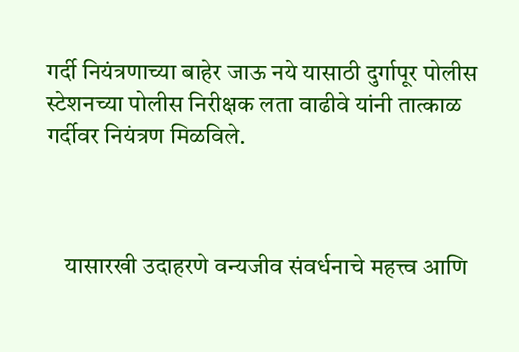गर्दी नियंत्रणाच्या बाहेर जाऊ नये यासाठी दुर्गापूर पोलीस स्टेशनच्या पोलीस निरीक्षक लता वाढीवे यांनी तात्काळ गर्दीवर नियंत्रण मिळविले.



    यासारखी उदाहरणे वन्यजीव संवर्धनाचे महत्त्व आणि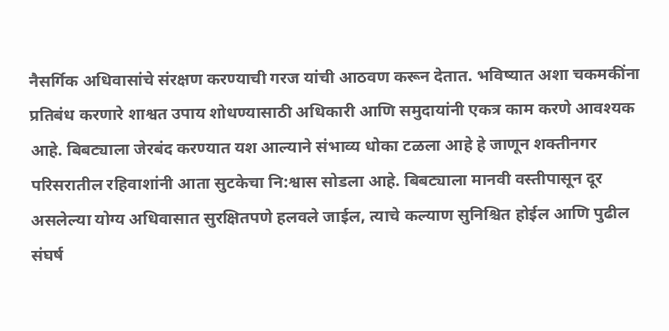नैसर्गिक अधिवासांचे संरक्षण करण्याची गरज यांची आठवण करून देतात. भविष्यात अशा चकमकींना प्रतिबंध करणारे शाश्वत उपाय शोधण्यासाठी अधिकारी आणि समुदायांनी एकत्र काम करणे आवश्यक आहे. बिबट्याला जेरबंद करण्यात यश आल्याने संभाव्य धोका टळला आहे हे जाणून शक्तीनगर परिसरातील रहिवाशांनी आता सुटकेचा नि:श्वास सोडला आहे. बिबट्याला मानवी वस्तीपासून दूर असलेल्या योग्य अधिवासात सुरक्षितपणे हलवले जाईल, त्याचे कल्याण सुनिश्चित होईल आणि पुढील संघर्ष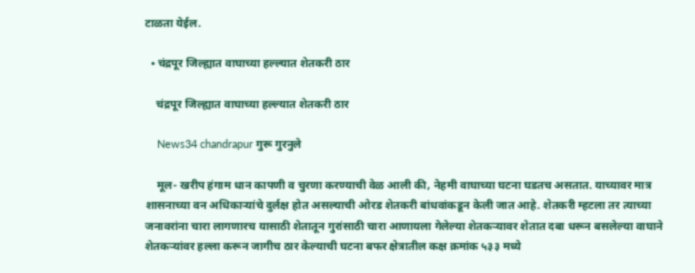टाळता येईल.

  • चंद्रपूर जिल्ह्यात वाघाच्या हल्ल्यात शेतकरी ठार

    चंद्रपूर जिल्ह्यात वाघाच्या हल्ल्यात शेतकरी ठार

    News34 chandrapur गुरू गुरनुले

    मूल- खरीप हंगाम धान कापणी व चुरणा करण्याची वेळ आली की, नेहमी वाघाच्या घटना घडतच असतात. याच्यावर मात्र शासनाच्या वन अधिकाऱ्यांचे दुर्लक्ष होत असल्याची ओरड शेतकरी बांधवांकडून केली जात आहे. शेतकरी म्हटला तर त्याच्या जनावरांना चारा लागणारच यासाठी शेतातून गुरांसाठी चारा आणायला गेलेल्या शेतकऱ्यावर शेतात दबा धरून बसलेल्या वाघाने शेतकऱ्यांवर हल्ला करून जागीच ठार केल्याची घटना बफर क्षेत्रातील कक्ष क्रमांक ५३३ मध्ये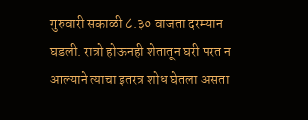गुरुवारी सकाळी ८.३० वाजता दरम्यान घडली. रात्रो होऊनही शेतातून घरी परत न आल्याने त्याचा इतरत्र शोध घेतला असता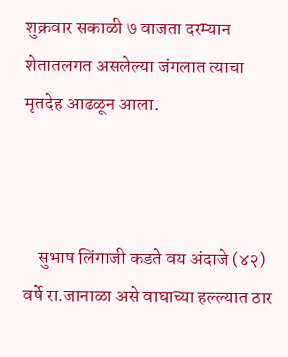शुक्रवार सकाळी ७ वाजता दरम्यान शेतातलगत असलेल्या जंगलात त्याचा मृतदेह आढळून आला.



    सुभाष लिंगाजी कडते वय अंदाजे (४२) वर्षे रा.जानाळा असे वाघाच्या हल्ल्यात ठार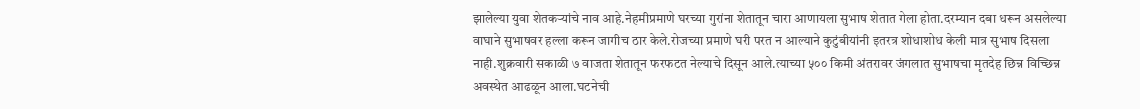झालेल्या युवा शेतकऱ्यांचे नाव आहे.नेहमीप्रमाणे घरच्या गुरांना शेतातून चारा आणायला सुभाष शेतात गेला होता.दरम्यान दबा धरून असलेल्या वाघाने सुभाषवर हल्ला करून जागीच ठार केले.रोजच्या प्रमाणे घरी परत न आल्याने कुटुंबीयांनी इतरत्र शोधाशोध केली मात्र सुभाष दिसला नाही.शुक्रवारी सकाळी ७ वाजता शेतातून फरफटत नेल्याचे दिसून आले.त्याच्या ५०० किमी अंतरावर जंगलात सुभाषचा मृतदेह छिन्न विच्छिन्न अवस्थेत आढळून आला.घटनेची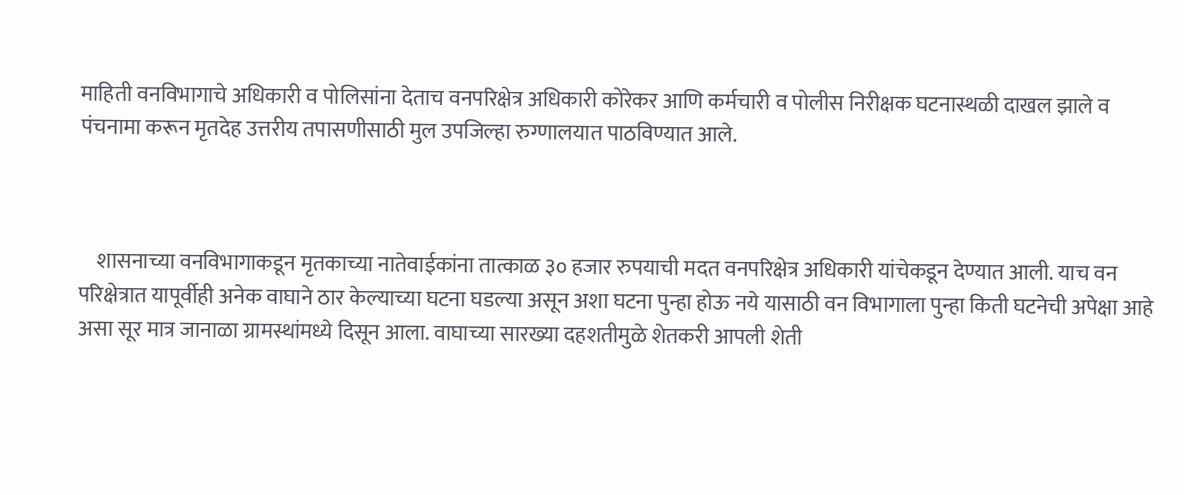माहिती वनविभागाचे अधिकारी व पोलिसांना देताच वनपरिक्षेत्र अधिकारी कोरेकर आणि कर्मचारी व पोलीस निरीक्षक घटनास्थळी दाखल झाले व पंचनामा करून मृतदेह उत्तरीय तपासणीसाठी मुल उपजिल्हा रुग्णालयात पाठविण्यात आले.



    शासनाच्या वनविभागाकडून मृतकाच्या नातेवाईकांना तात्काळ ३० हजार रुपयाची मदत वनपरिक्षेत्र अधिकारी यांचेकडून देण्यात आली. याच वन परिक्षेत्रात यापूर्वीही अनेक वाघाने ठार केल्याच्या घटना घडल्या असून अशा घटना पुन्हा होऊ नये यासाठी वन विभागाला पुन्हा किती घटनेची अपेक्षा आहे असा सूर मात्र जानाळा ग्रामस्थांमध्ये दिसून आला. वाघाच्या सारख्या दहशतीमुळे शेतकरी आपली शेती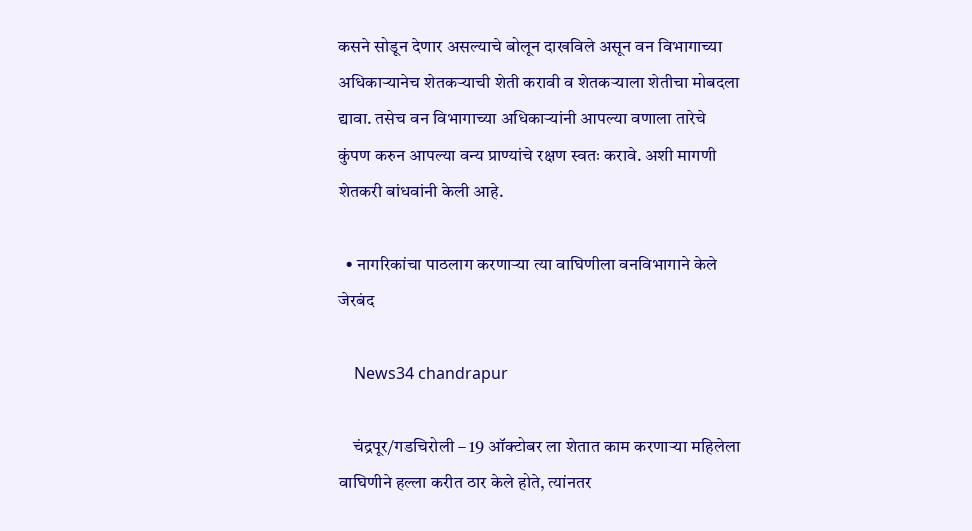कसने सोडून देणार असल्याचे बोलून दाखविले असून वन विभागाच्या अधिकाऱ्यानेच शेतकऱ्याची शेती करावी व शेतकऱ्याला शेतीचा मोबदला द्यावा. तसेच वन विभागाच्या अधिकाऱ्यांनी आपल्या वणाला तारेचे कुंपण करुन आपल्या वन्य प्राण्यांचे रक्षण स्वतः करावे. अशी मागणी शेतकरी बांधवांनी केली आहे.

  • नागरिकांचा पाठलाग करणाऱ्या त्या वाघिणीला वनविभागाने केले जेरबंद

    News34 chandrapur

    चंद्रपूर/गडचिरोली – 19 ऑक्टोबर ला शेतात काम करणाऱ्या महिलेला वाघिणीने हल्ला करीत ठार केले होते, त्यांनतर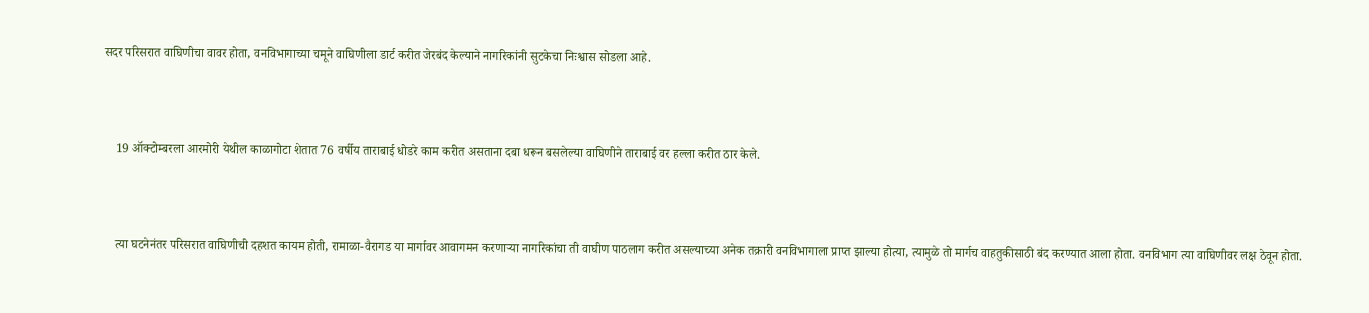सदर परिसरात वाघिणीचा वावर होता, वनविभागाच्या चमूने वाघिणीला डार्ट करीत जेरबंद केल्याने नागरिकांनी सुटकेचा निःश्वास सोडला आहे.



    19 ऑक्टोम्बरला आरमोरी येथील काळागोटा शेतात 76 वर्षीय ताराबाई धोडरे काम करीत असताना दबा धरून बसलेल्या वाघिणीने ताराबाई वर हल्ला करीत ठार केले.



    त्या घटनेनंतर परिसरात वाघिणीची दहशत कायम होती, रामाळा-वैरागड या मार्गावर आवागमन करणाऱ्या नागरिकांचा ती वाघीण पाठलाग करीत असल्याच्या अनेक तक्रारी वनविभागाला प्राप्त झाल्या होत्या, त्यामुळे तो मार्गच वाहतुकीसाठी बंद करण्यात आला होता. वनविभाग त्या वाघिणीवर लक्ष ठेवून होता.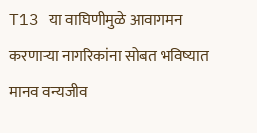T13 या वाघिणीमुळे आवागमन करणाऱ्या नागरिकांना सोबत भविष्यात मानव वन्यजीव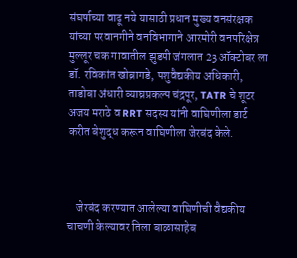संघर्षाच्या वाढू नये यासाठी प्रधान मुख्य वनसंरक्षक यांच्या परवानगीने वनविभागाने आरमोरी वनपरिक्षेत्र मुल्लूर चक गावातील झुडपी जंगलात 23 ऑक्टोबर ला डॉ. रविकांत खोब्रागडे, पशुवैद्यकीय अधिकारी, ताडोबा अंधारी व्याघ्रप्रकल्प चंद्रपूर, TATR चे शूटर अजय मराठे व RRT सदस्य यांनी वाघिणीला डार्ट करीत बेशुद्ध करून वाघिणीला जेरबंद केले.



    जेरबंद करण्यात आलेल्या वाघिणीची वैद्यकीय चाचणी केल्यावर तिला बाळासाहेब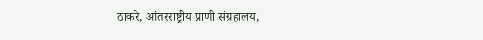ठाकरे, आंतरराष्ट्रीय प्राणी संग्रहालय,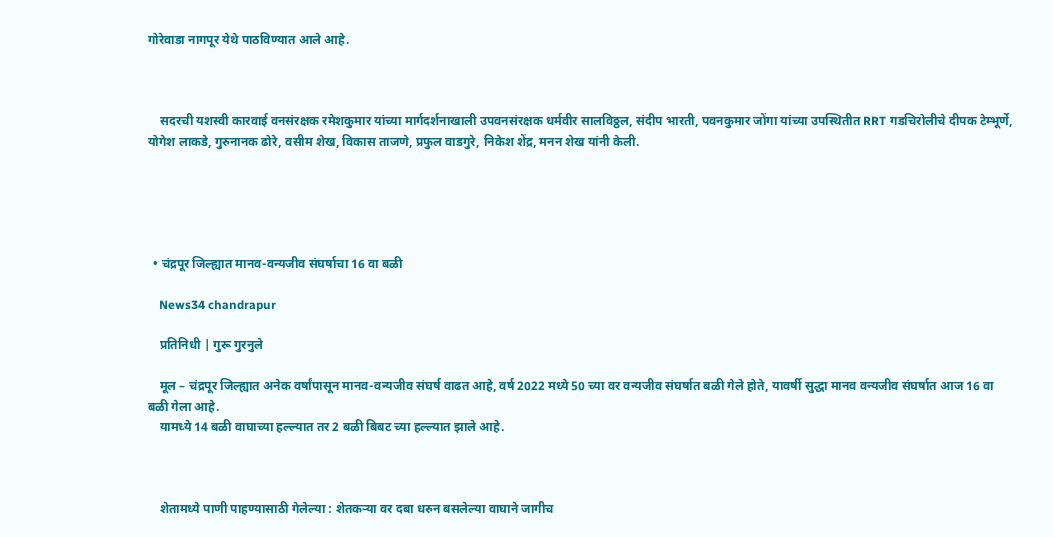गोरेवाडा नागपूर येथे पाठविण्यात आले आहे.



    सदरची यशस्वी कारवाई वनसंरक्षक रमेशकुमार यांच्या मार्गदर्शनाखाली उपवनसंरक्षक धर्मवीर सालविठ्ठल, संदीप भारती, पवनकुमार जोंगा यांच्या उपस्थितीत RRT गडचिरोलीचे दीपक टेम्भूर्णे, योगेश लाकडे, गुरुनानक ढोरे, वसीम शेख, विकास ताजणे, प्रफुल वाडगुरे, निकेश शेंद्र, मनन शेख यांनी केली.





  • चंद्रपूर जिल्ह्यात मानव-वन्यजीव संघर्षाचा 16 वा बळी

    News34 chandrapur

    प्रतिनिधी | गुरू गुरनुले

    मूल – चंद्रपूर जिल्ह्यात अनेक वर्षांपासून मानव-वन्यजीव संघर्ष वाढत आहे, वर्ष 2022 मध्ये 50 च्या वर वन्यजीव संघर्षात बळी गेले होते, यावर्षी सुद्धा मानव वन्यजीव संघर्षात आज 16 वा बळी गेला आहे.
    यामध्ये 14 बळी वाघाच्या हल्ल्यात तर 2 बळी बिबट च्या हल्ल्यात झाले आहे.



    शेतामध्ये पाणी पाहण्यासाठी गेलेल्या : शेतकऱ्या वर दबा धरुन बसलेल्या वाघाने जागीच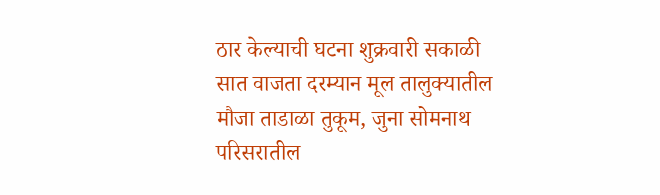ठार केल्याची घटना शुक्रवारी सकाळी सात वाजता दरम्यान मूल तालुक्यातील मौजा ताडाळा तुकूम, जुना सोमनाथ परिसरातील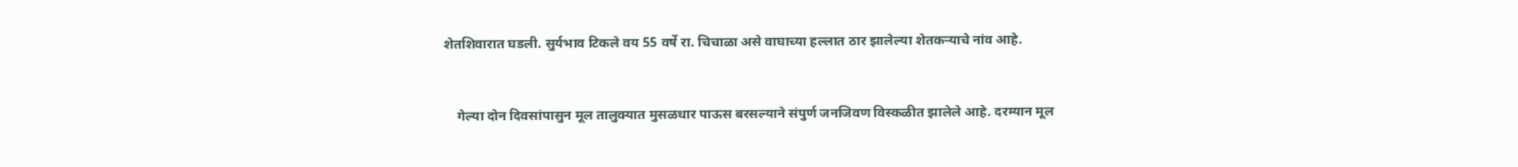शेतशिवारात घडली. सुर्यभाव टिकले वय 55 वर्षे रा. चिचाळा असे वाघाच्या हल्लात ठार झालेल्या शेतकऱ्याचे नांव आहे.



    गेल्या दोन दिवसांपासुन मूल तालुक्यात मुसळधार पाऊस बरसल्याने संपुर्ण जनजिवण विस्कळीत झालेले आहे. दरम्यान मूल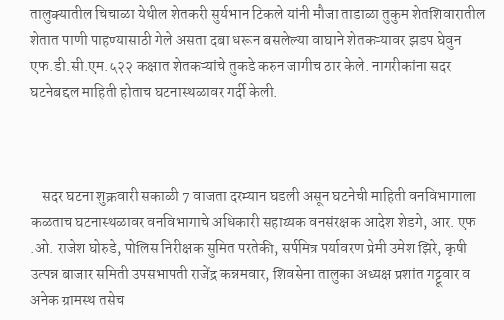तालुक्यातील चिचाळा येथील शेतकरी सुर्यभान टिकले यांनी मौजा ताडाळा तुकुम शेतशिवारातील शेतात पाणी पाहण्यासाठी गेले असता दबा धरून बसलेल्या वाघाने शेतकऱ्यावर झडप घेवुन एफ.डी.सी.एम.५२२ कक्षात शेतकऱ्यांचे तुकडे करुन जागीच ठार केले. नागरीकांना सदर घटनेबद्दल माहिती होताच घटनास्थळावर गर्दी केली.



    सदर घटना शुक्रवारी सकाळी 7 वाजता दरम्यान घडली असून घटनेची माहिती वनविभागाला कळताच घटनास्थळावर वनविभागाचे अधिकारी सहाय्यक वनसंरक्षक आदेश शेडगे, आर. एफ .ओ. राजेश घोरुडे, पोलिस निरीक्षक सुमित परतेकी, सर्पमित्र पर्यावरण प्रेमी उमेश झिरे, कृषी उत्पन्न बाजार समिती उपसभापती राजेंद्र कन्नमवार, शिवसेना तालुका अध्यक्ष प्रशांत गट्टूवार व अनेक ग्रामस्थ तसेच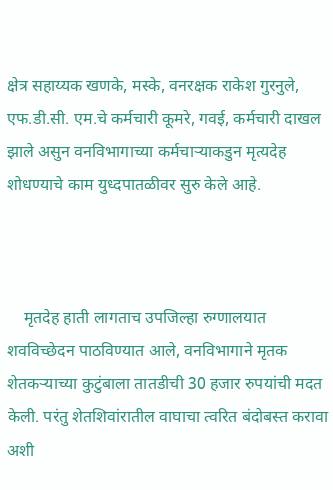क्षेत्र सहाय्यक खणके, मस्के, वनरक्षक राकेश गुरनुले, एफ.डी.सी. एम.चे कर्मचारी कूमरे, गवई, कर्मचारी दाखल झाले असुन वनविभागाच्या कर्मचाऱ्याकडुन मृत्यदेह शोधण्याचे काम युध्दपातळीवर सुरु केले आहे.



    मृतदेह हाती लागताच उपजिल्हा रुग्णालयात शवविच्छेदन पाठविण्यात आले, वनविभागाने मृतक शेतकऱ्याच्या कुटुंबाला तातडीची 30 हजार रुपयांची मदत केली. परंतु शेतशिवांरातील वाघाचा त्वरित बंदोबस्त करावा अशी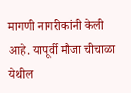मागणी नागरीकांनी केली आहे. यापूर्वी मौजा चीचाळा येथील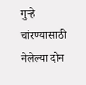गुऱ्हे चांरण्यासाठी नेलेल्या दोन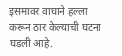इसमावर वाघाने हल्ला करून ठार केल्याची घटना घडली आहे.